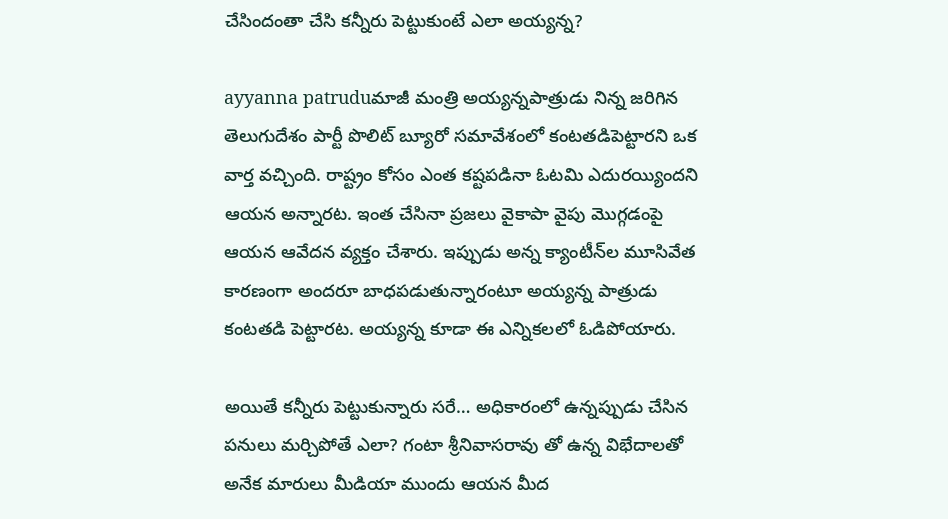చేసిందంతా చేసి కన్నీరు పెట్టుకుంటే ఎలా అయ్యన్న?

ayyanna patruduమాజీ మంత్రి అయ్యన్నపాత్రుడు నిన్న జరిగిన తెలుగుదేశం పార్టీ పొలిట్ బ్యూరో సమావేశంలో కంటతడిపెట్టారని ఒక వార్త వచ్చింది. రాష్ట్రం కోసం ఎంత కష్టపడినా ఓటమి ఎదురయ్యిందని ఆయన అన్నారట. ఇంత చేసినా ప్రజలు వైకాపా వైపు మొగ్గడంపై ఆయన ఆవేదన వ్యక్తం చేశారు. ఇప్పుడు అన్న క్యాంటీన్‌ల మూసివేత కారణంగా అందరూ బాధపడుతున్నారంటూ అయ్యన్న పాత్రుడు కంటతడి పెట్టారట. అయ్యన్న కూడా ఈ ఎన్నికలలో ఓడిపోయారు.

అయితే కన్నీరు పెట్టుకున్నారు సరే… అధికారంలో ఉన్నప్పుడు చేసిన పనులు మర్చిపోతే ఎలా? గంటా శ్రీనివాసరావు తో ఉన్న విభేదాలతో అనేక మారులు మీడియా ముందు ఆయన మీద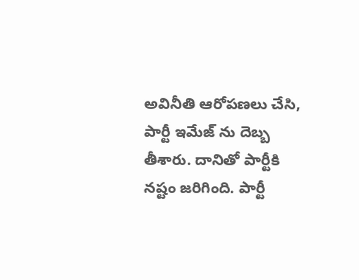అవినీతి ఆరోపణలు చేసి, పార్టీ ఇమేజ్ ను దెబ్బ తీశారు. దానితో పార్టీకి నష్టం జరిగింది. పార్టీ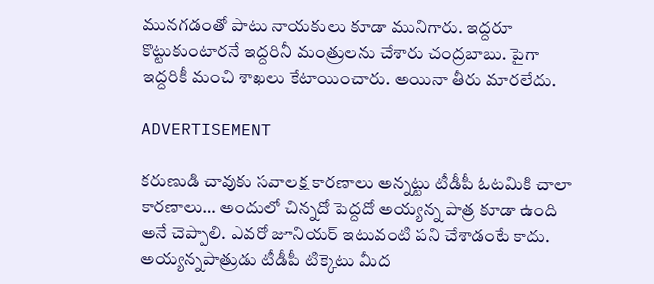మునగడంతో పాటు నాయకులు కూడా మునిగారు. ఇద్దరూ కొట్టుకుంటారనే ఇద్దరినీ మంత్రులను చేశారు చంద్రబాబు. పైగా ఇద్దరికీ మంచి శాఖలు కేటాయించారు. అయినా తీరు మారలేదు.

ADVERTISEMENT

కరుణుడి చావుకు సవాలక్ష కారణాలు అన్నట్టు టీడీపీ ఓటమికి చాలా కారణాలు… అందులో చిన్నదో పెద్దదో అయ్యన్న పాత్ర కూడా ఉంది అనే చెప్పాలి. ఎవరో జూనియర్ ఇటువంటి పని చేశాడంటే కాదు. అయ్యన్నపాత్రుడు టీడీపీ టిక్కెటు మీద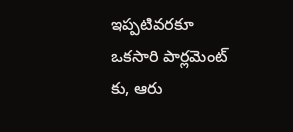ఇప్పటివరకూ ఒకసారి పార్లమెంట్ కు, ఆరు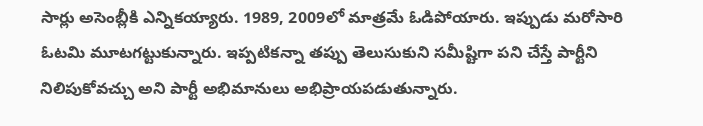సార్లు అసెంబ్లీకి ఎన్నికయ్యారు. 1989, 2009లో మాత్రమే ఓడిపోయారు. ఇప్పుడు మరోసారి ఓటమి మూటగట్టుకున్నారు. ఇప్పటికన్నా తప్పు తెలుసుకుని సమీష్టిగా పని చేస్తే పార్టీని నిలిపుకోవచ్చు అని పార్టీ అభిమానులు అభిప్రాయపడుతున్నారు.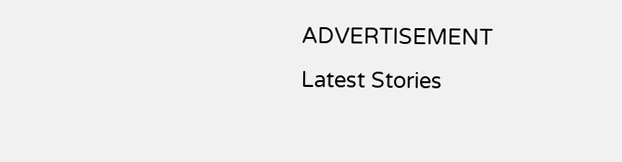ADVERTISEMENT
Latest Stories